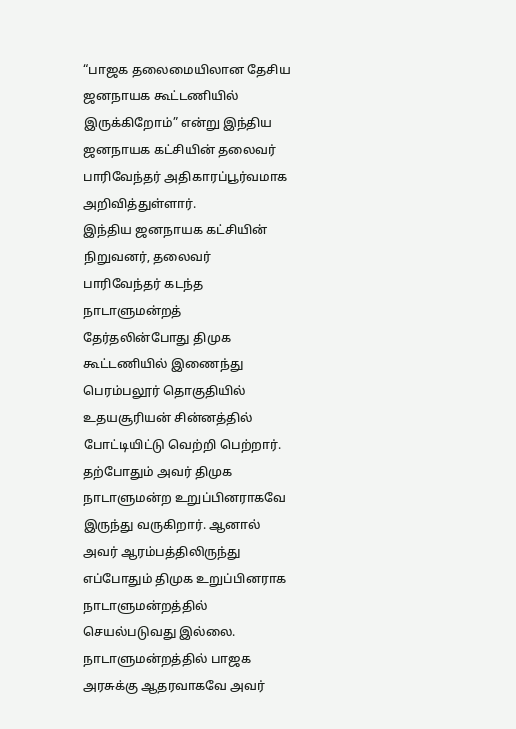“பாஜக தலைமையிலான தேசிய ஜனநாயக கூட்டணியில் இருக்கிறோம்” என்று இந்திய ஜனநாயக கட்சியின் தலைவர் பாரிவேந்தர் அதிகாரப்பூர்வமாக அறிவித்துள்ளார்.
இந்திய ஜனநாயக கட்சியின் நிறுவனர், தலைவர் பாரிவேந்தர் கடந்த நாடாளுமன்றத் தேர்தலின்போது திமுக கூட்டணியில் இணைந்து பெரம்பலூர் தொகுதியில் உதயசூரியன் சின்னத்தில் போட்டியிட்டு வெற்றி பெற்றார். தற்போதும் அவர் திமுக நாடாளுமன்ற உறுப்பினராகவே இருந்து வருகிறார். ஆனால் அவர் ஆரம்பத்திலிருந்து எப்போதும் திமுக உறுப்பினராக நாடாளுமன்றத்தில் செயல்படுவது இல்லை.
நாடாளுமன்றத்தில் பாஜக அரசுக்கு ஆதரவாகவே அவர்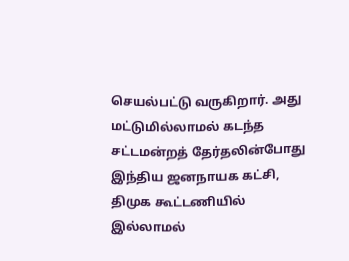செயல்பட்டு வருகிறார். அது மட்டுமில்லாமல் கடந்த சட்டமன்றத் தேர்தலின்போது இந்திய ஜனநாயக கட்சி, திமுக கூட்டணியில் இல்லாமல்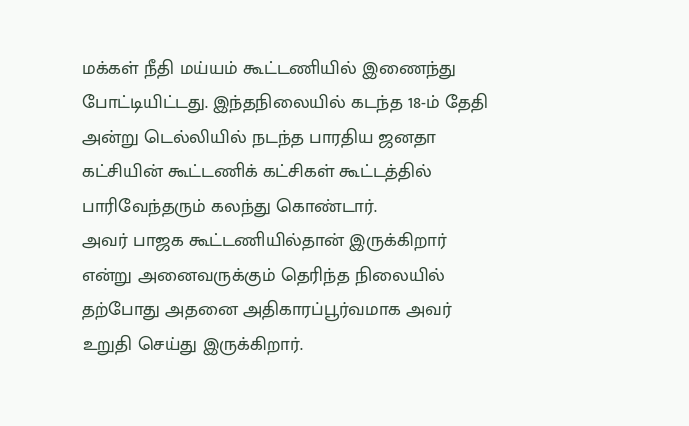மக்கள் நீதி மய்யம் கூட்டணியில் இணைந்து போட்டியிட்டது. இந்தநிலையில் கடந்த 18-ம் தேதி அன்று டெல்லியில் நடந்த பாரதிய ஜனதா கட்சியின் கூட்டணிக் கட்சிகள் கூட்டத்தில் பாரிவேந்தரும் கலந்து கொண்டார்.
அவர் பாஜக கூட்டணியில்தான் இருக்கிறார் என்று அனைவருக்கும் தெரிந்த நிலையில் தற்போது அதனை அதிகாரப்பூர்வமாக அவர் உறுதி செய்து இருக்கிறார்.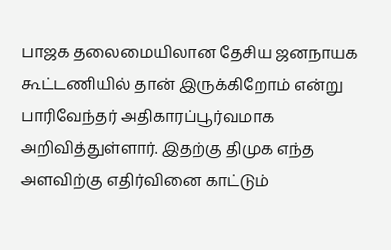பாஜக தலைமையிலான தேசிய ஜனநாயக கூட்டணியில் தான் இருக்கிறோம் என்று பாரிவேந்தர் அதிகாரப்பூர்வமாக அறிவித்துள்ளார். இதற்கு திமுக எந்த அளவிற்கு எதிர்வினை காட்டும்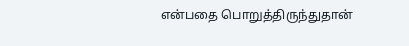என்பதை பொறுத்திருந்துதான்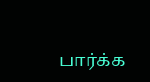பார்க்க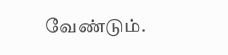வேண்டும்.